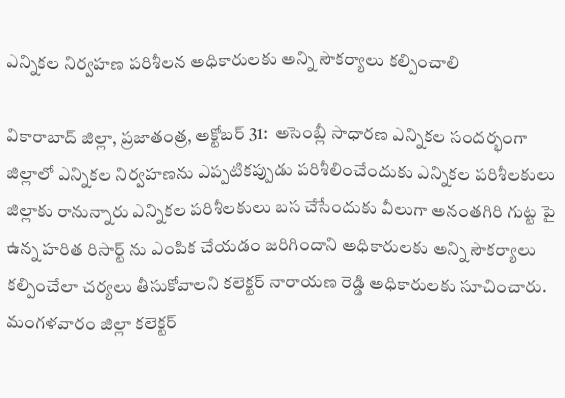ఎన్నికల నిర్వహణ పరిశీలన అధికారులకు అన్ని సౌకర్యాలు కల్పించాలి

వికారాబాద్ జిల్లా, ప్రజాతంత్ర, అక్టోబర్ 31:  అసెంబ్లీ సాధారణ ఎన్నికల సందర్భంగా జిల్లాలో ఎన్నికల నిర్వహణను ఎప్పటికప్పుడు పరిశీలించేందుకు ఎన్నికల పరిశీలకులు జిల్లాకు రానున్నారు ఎన్నికల పరిశీలకులు బస చేసేందుకు వీలుగా అనంతగిరి గుట్ట పై ఉన్న హరిత రిసార్ట్ ను ఎంపిక చేయడం జరిగిందాని అధికారులకు అన్ని సౌకర్యాలు కల్పించేలా చర్యలు తీసుకోవాలని కలెక్టర్ నారాయణ రెడ్డి అధికారులకు సూచించారు. మంగళవారం జిల్లా కలెక్టర్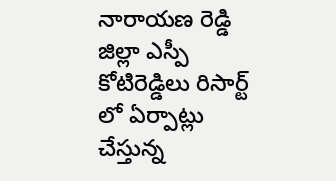నారాయణ రెడ్డి జిల్లా ఎస్పీ కోటిరెడ్డిలు రిసార్ట్ లో ఏర్పాట్లు చేస్తున్న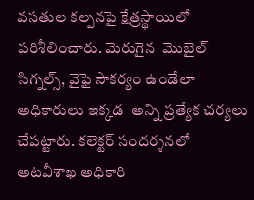వసతుల కల్పనపై క్షేత్రస్థాయిలో పరిశీలించారు. మెరుగైన  మొబైల్ సిగ్నల్స్, వైఫై సౌకర్యం ఉండేలా  అధికారులు ఇక్కడ  అన్ని ప్రత్యేక చర్యలు చేపట్టారు. కలెక్టర్ సందర్శనలో అటవీశాఖ అధికారి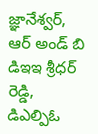జ్ఞానేశ్వర్, ఆర్ అండ్ బి  డిఇఇ శ్రీధర్ రెడ్డి, డిఎల్పిఓ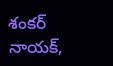శంకర్ నాయక్,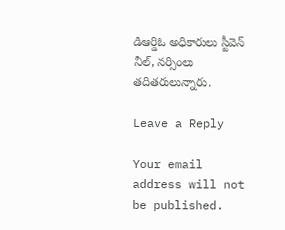డిఆర్డిఓ అధికారులు స్టీవెన్ నీల్, నర్సింలు తదితరులున్నారు.

Leave a Reply

Your email address will not be published.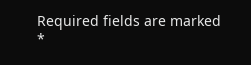Required fields are marked *